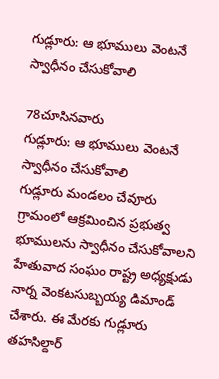గుడ్లూరు: ఆ భూములు వెంటనే స్వాధీనం చేసుకోవాలి

78చూసినవారు
గుడ్లూరు: ఆ భూములు వెంటనే స్వాధీనం చేసుకోవాలి
గుడ్లూరు మండలం చేవూరు గ్రామంలో ఆక్రమించిన ప్రభుత్వ భూములను స్వాధీనం చేసుకోవాలని హేతువాద సంఘం రాష్ట్ర అధ్యక్షుడు నార్న వెంకటసుబ్బయ్య డిమాండ్ చేశారు. ఈ మేరకు గుడ్లూరు తహసిల్దార్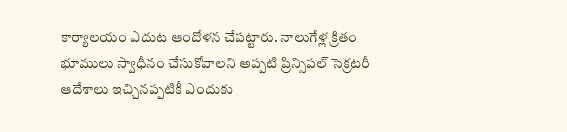కార్యాలయం ఎదుట ఆందోళన చేపట్టారు. నాలుగేళ్ల క్రితం భూములు స్వాధీనం చేసుకోవాలని అప్పటి ప్రిన్సిపల్ సెక్రటరీ ఆదేశాలు ఇచ్చినప్పటికీ ఎందుకు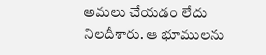అమలు చేయడం లేదు నిలదీశారు. ఆ భూములను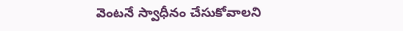వెంటనే స్వాధీనం చేసుకోవాలని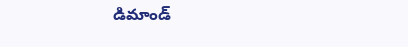డిమాండ్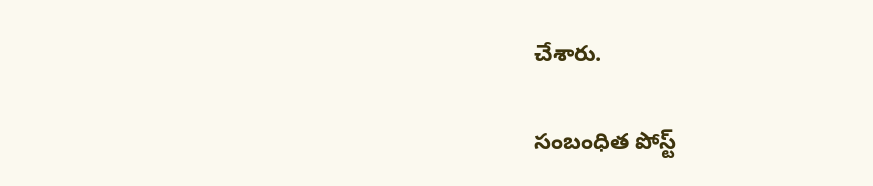చేశారు.

సంబంధిత పోస్ట్